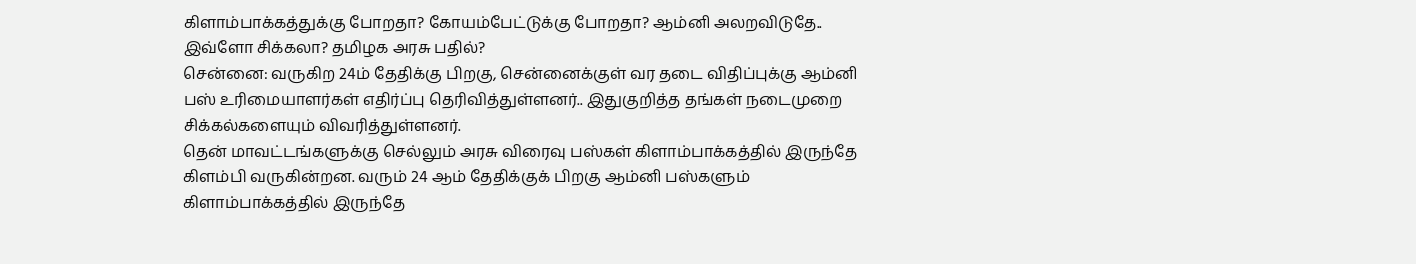கிளாம்பாக்கத்துக்கு போறதா? கோயம்பேட்டுக்கு போறதா? ஆம்னி அலறவிடுதே.. இவ்ளோ சிக்கலா? தமிழக அரசு பதில்?
சென்னை: வருகிற 24ம் தேதிக்கு பிறகு, சென்னைக்குள் வர தடை விதிப்புக்கு ஆம்னி பஸ் உரிமையாளர்கள் எதிர்ப்பு தெரிவித்துள்ளனர்.. இதுகுறித்த தங்கள் நடைமுறை சிக்கல்களையும் விவரித்துள்ளனர்.
தென் மாவட்டங்களுக்கு செல்லும் அரசு விரைவு பஸ்கள் கிளாம்பாக்கத்தில் இருந்தே கிளம்பி வருகின்றன. வரும் 24 ஆம் தேதிக்குக் பிறகு ஆம்னி பஸ்களும் கிளாம்பாக்கத்தில் இருந்தே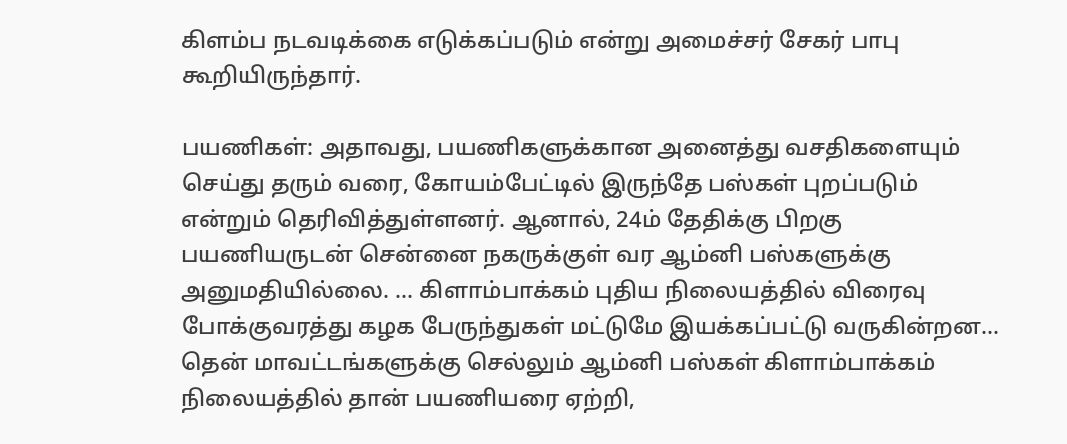கிளம்ப நடவடிக்கை எடுக்கப்படும் என்று அமைச்சர் சேகர் பாபு கூறியிருந்தார்.

பயணிகள்: அதாவது, பயணிகளுக்கான அனைத்து வசதிகளையும் செய்து தரும் வரை, கோயம்பேட்டில் இருந்தே பஸ்கள் புறப்படும் என்றும் தெரிவித்துள்ளனர். ஆனால், 24ம் தேதிக்கு பிறகு பயணியருடன் சென்னை நகருக்குள் வர ஆம்னி பஸ்களுக்கு அனுமதியில்லை. ... கிளாம்பாக்கம் புதிய நிலையத்தில் விரைவு போக்குவரத்து கழக பேருந்துகள் மட்டுமே இயக்கப்பட்டு வருகின்றன...
தென் மாவட்டங்களுக்கு செல்லும் ஆம்னி பஸ்கள் கிளாம்பாக்கம் நிலையத்தில் தான் பயணியரை ஏற்றி,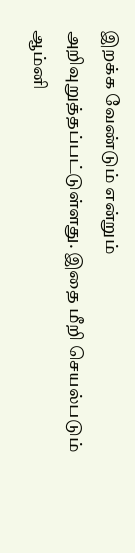இறக்க வேண்டும் என்றும் அறிவுறுத்தப்பட்டுள்ளது. இதை மீறி செயல்படும் ஆம்னி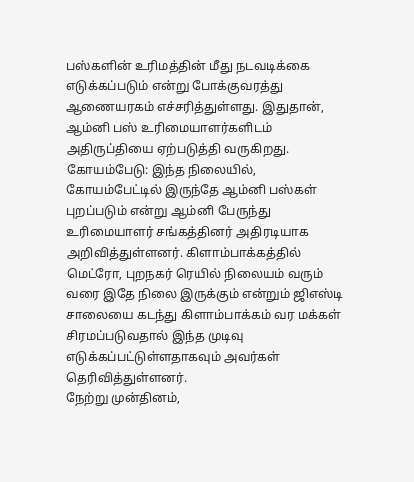பஸ்களின் உரிமத்தின் மீது நடவடிக்கை எடுக்கப்படும் என்று போக்குவரத்து ஆணையரகம் எச்சரித்துள்ளது. இதுதான், ஆம்னி பஸ் உரிமையாளர்களிடம் அதிருப்தியை ஏற்படுத்தி வருகிறது.
கோயம்பேடு: இந்த நிலையில், கோயம்பேட்டில் இருந்தே ஆம்னி பஸ்கள் புறப்படும் என்று ஆம்னி பேருந்து உரிமையாளர் சங்கத்தினர் அதிரடியாக அறிவித்துள்ளனர். கிளாம்பாக்கத்தில் மெட்ரோ, புறநகர் ரெயில் நிலையம் வரும் வரை இதே நிலை இருக்கும் என்றும் ஜிஎஸ்டி சாலையை கடந்து கிளாம்பாக்கம் வர மக்கள் சிரமப்படுவதால் இந்த முடிவு எடுக்கப்பட்டுள்ளதாகவும் அவர்கள் தெரிவித்துள்ளனர்.
நேற்று முன்தினம்,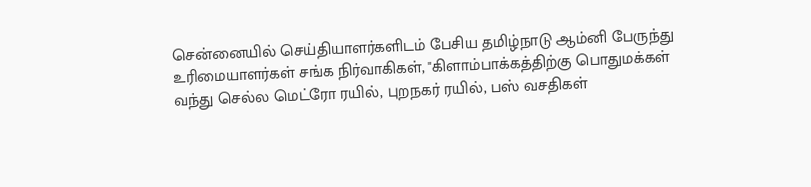சென்னையில் செய்தியாளர்களிடம் பேசிய தமிழ்நாடு ஆம்னி பேருந்து உரிமையாளர்கள் சங்க நிர்வாகிகள், "கிளாம்பாக்கத்திற்கு பொதுமக்கள் வந்து செல்ல மெட்ரோ ரயில், புறநகர் ரயில், பஸ் வசதிகள்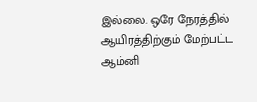இல்லை. ஒரே நேரத்தில் ஆயிரத்திற்கும் மேற்பட்ட ஆம்னி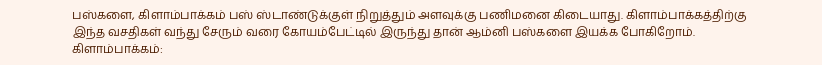பஸ்களை, கிளாம்பாக்கம் பஸ் ஸ்டாண்டுக்குள் நிறுத்தும் அளவுக்கு பணிமனை கிடையாது. கிளாம்பாக்கத்திற்கு இந்த வசதிகள் வந்து சேரும் வரை கோயம்பேட்டில் இருந்து தான் ஆம்னி பஸ்களை இயக்க போகிறோம்.
கிளாம்பாக்கம்: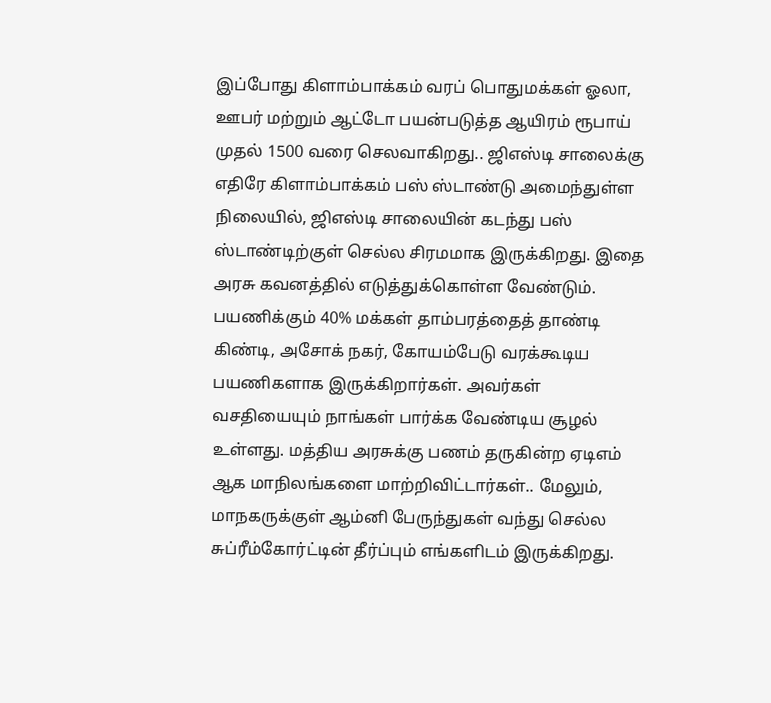இப்போது கிளாம்பாக்கம் வரப் பொதுமக்கள் ஓலா, ஊபர் மற்றும் ஆட்டோ பயன்படுத்த ஆயிரம் ரூபாய் முதல் 1500 வரை செலவாகிறது.. ஜிஎஸ்டி சாலைக்கு எதிரே கிளாம்பாக்கம் பஸ் ஸ்டாண்டு அமைந்துள்ள நிலையில், ஜிஎஸ்டி சாலையின் கடந்து பஸ் ஸ்டாண்டிற்குள் செல்ல சிரமமாக இருக்கிறது. இதை அரசு கவனத்தில் எடுத்துக்கொள்ள வேண்டும்.
பயணிக்கும் 40% மக்கள் தாம்பரத்தைத் தாண்டி கிண்டி, அசோக் நகர், கோயம்பேடு வரக்கூடிய பயணிகளாக இருக்கிறார்கள். அவர்கள் வசதியையும் நாங்கள் பார்க்க வேண்டிய சூழல் உள்ளது. மத்திய அரசுக்கு பணம் தருகின்ற ஏடிஎம் ஆக மாநிலங்களை மாற்றிவிட்டார்கள்.. மேலும், மாநகருக்குள் ஆம்னி பேருந்துகள் வந்து செல்ல சுப்ரீம்கோர்ட்டின் தீர்ப்பும் எங்களிடம் இருக்கிறது.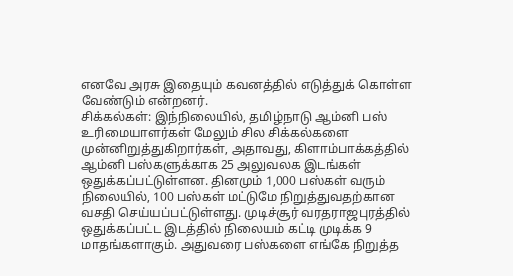எனவே அரசு இதையும் கவனத்தில் எடுத்துக் கொள்ள வேண்டும் என்றனர்.
சிக்கல்கள்: இந்நிலையில், தமிழ்நாடு ஆம்னி பஸ் உரிமையாளர்கள் மேலும் சில சிக்கல்களை முன்னிறுத்துகிறார்கள், அதாவது, கிளாம்பாக்கத்தில் ஆம்னி பஸ்களுக்காக 25 அலுவலக இடங்கள் ஒதுக்கப்பட்டுள்ளன. தினமும் 1,000 பஸ்கள் வரும் நிலையில், 100 பஸ்கள் மட்டுமே நிறுத்துவதற்கான வசதி செய்யப்பட்டுள்ளது. முடிச்சூர் வரதராஜபுரத்தில் ஒதுக்கப்பட்ட இடத்தில் நிலையம் கட்டி முடிக்க 9 மாதங்களாகும். அதுவரை பஸ்களை எங்கே நிறுத்த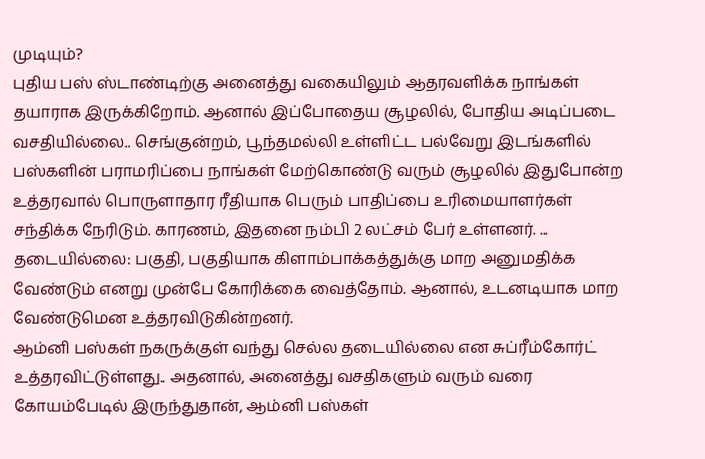முடியும்?
புதிய பஸ் ஸ்டாண்டிற்கு அனைத்து வகையிலும் ஆதரவளிக்க நாங்கள் தயாராக இருக்கிறோம். ஆனால் இப்போதைய சூழலில், போதிய அடிப்படை வசதியில்லை.. செங்குன்றம், பூந்தமல்லி உள்ளிட்ட பல்வேறு இடங்களில் பஸ்களின் பராமரிப்பை நாங்கள் மேற்கொண்டு வரும் சூழலில் இதுபோன்ற உத்தரவால் பொருளாதார ரீதியாக பெரும் பாதிப்பை உரிமையாளர்கள் சந்திக்க நேரிடும். காரணம், இதனை நம்பி 2 லட்சம் பேர் உள்ளனர். ...
தடையில்லை: பகுதி, பகுதியாக கிளாம்பாக்கத்துக்கு மாற அனுமதிக்க வேண்டும் எனறு முன்பே கோரிக்கை வைத்தோம். ஆனால், உடனடியாக மாற வேண்டுமென உத்தரவிடுகின்றனர்.
ஆம்னி பஸ்கள் நகருக்குள் வந்து செல்ல தடையில்லை என சுப்ரீம்கோர்ட் உத்தரவிட்டுள்ளது.. அதனால், அனைத்து வசதிகளும் வரும் வரை கோயம்பேடில் இருந்துதான், ஆம்னி பஸ்கள்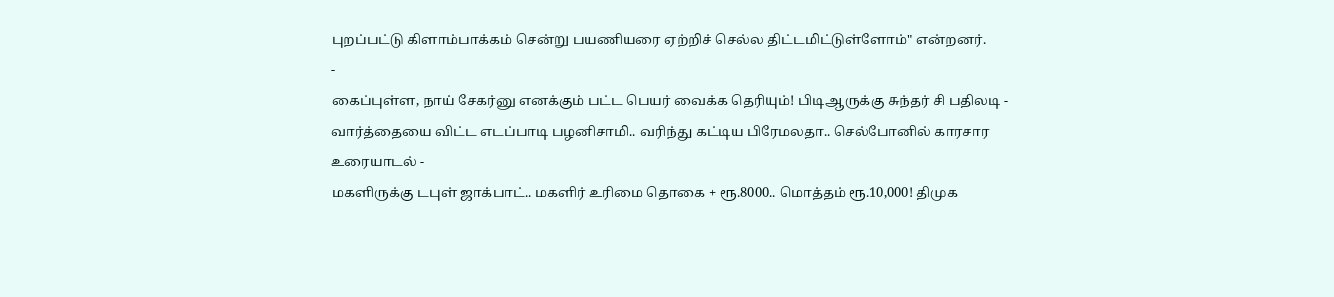புறப்பட்டு கிளாம்பாக்கம் சென்று பயணியரை ஏற்றிச் செல்ல திட்டமிட்டுள்ளோம்" என்றனர்.
-
கைப்புள்ள, நாய் சேகர்னு எனக்கும் பட்ட பெயர் வைக்க தெரியும்! பிடிஆருக்கு சுந்தர் சி பதிலடி -
வார்த்தையை விட்ட எடப்பாடி பழனிசாமி.. வரிந்து கட்டிய பிரேமலதா.. செல்போனில் காரசார உரையாடல் -
மகளிருக்கு டபுள் ஜாக்பாட்.. மகளிர் உரிமை தொகை + ரூ.8000.. மொத்தம் ரூ.10,000! திமுக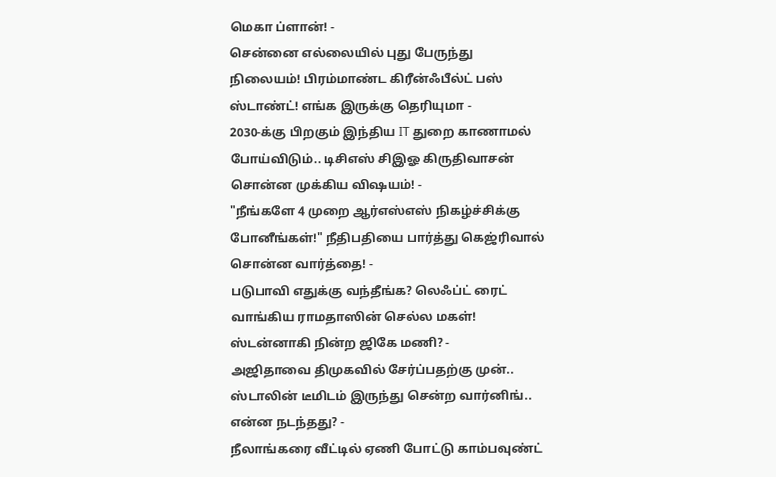மெகா ப்ளான்! -
சென்னை எல்லையில் புது பேருந்து நிலையம்! பிரம்மாண்ட கிரீன்ஃபீல்ட் பஸ் ஸ்டாண்ட்! எங்க இருக்கு தெரியுமா -
2030-க்கு பிறகும் இந்திய IT துறை காணாமல் போய்விடும்.. டிசிஎஸ் சிஇஓ கிருதிவாசன் சொன்ன முக்கிய விஷயம்! -
"நீங்களே 4 முறை ஆர்எஸ்எஸ் நிகழ்ச்சிக்கு போனீங்கள்!" நீதிபதியை பார்த்து கெஜ்ரிவால் சொன்ன வார்த்தை! -
படுபாவி எதுக்கு வந்தீங்க? லெஃப்ட் ரைட் வாங்கிய ராமதாஸின் செல்ல மகள்! ஸ்டன்னாகி நின்ற ஜிகே மணி? -
அஜிதாவை திமுகவில் சேர்ப்பதற்கு முன்.. ஸ்டாலின் டீமிடம் இருந்து சென்ற வார்னிங்.. என்ன நடந்தது? -
நீலாங்கரை வீட்டில் ஏணி போட்டு காம்பவுண்ட்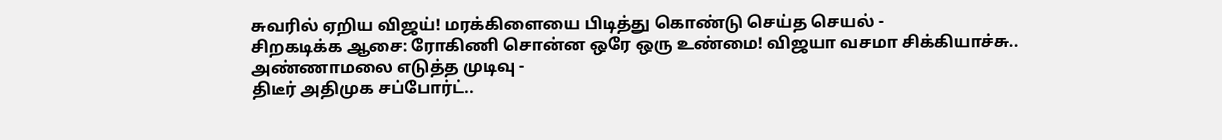சுவரில் ஏறிய விஜய்! மரக்கிளையை பிடித்து கொண்டு செய்த செயல் -
சிறகடிக்க ஆசை: ரோகிணி சொன்ன ஒரே ஒரு உண்மை! விஜயா வசமா சிக்கியாச்சு.. அண்ணாமலை எடுத்த முடிவு -
திடீர் அதிமுக சப்போர்ட்..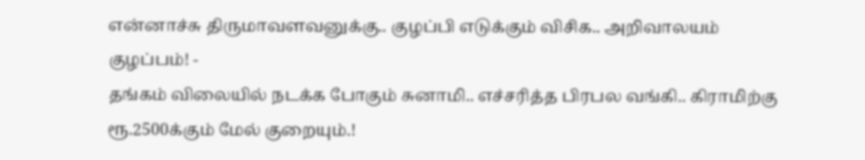என்னாச்சு திருமாவளவனுக்கு.. குழப்பி எடுக்கும் விசிக.. அறிவாலயம் குழப்பம்! -
தங்கம் விலையில் நடக்க போகும் சுனாமி.. எச்சரித்த பிரபல வங்கி.. கிராமிற்கு ரூ.2500க்கும் மேல் குறையும்.!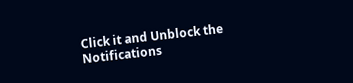Click it and Unblock the Notifications